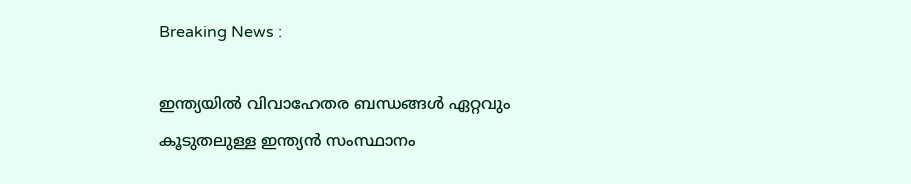Breaking News :

ഇന്ത്യയില്‍ വിവാഹേതര ബന്ധങ്ങള്‍ ഏറ്റവും കൂടുതലുള്ള ഇന്ത്യന്‍ സംസ്ഥാനം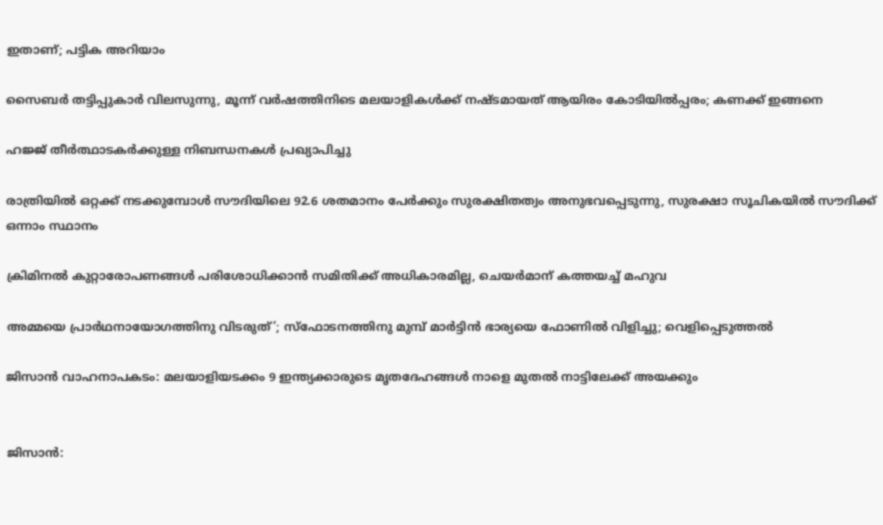ഇതാണ്; പട്ടിക അറിയാം

സൈബര്‍ തട്ടിപ്പുകാര്‍ വിലസുന്നു, മൂന്ന് വര്‍ഷത്തിനിടെ മലയാളികള്‍ക്ക് നഷ്ടമായത് ആയിരം കോടിയില്‍പ്പരം; കണക്ക് ഇങ്ങനെ

ഹജ്ജ് തീർത്ഥാടകർക്കുള്ള നിബന്ധനകൾ പ്രഖ്യാപിച്ചു

രാത്രിയിൽ ഒറ്റക്ക് നടക്കുമ്പോൾ സൗദിയിലെ 92.6 ശതമാനം പേർക്കും സുരക്ഷിതത്വം അനുഭവപ്പെടുന്നു, സുരക്ഷാ സൂചികയിൽ സൗദിക്ക് ഒന്നാം സ്ഥാനം

ക്രിമിനല്‍ കുറ്റാരോപണങ്ങള്‍ പരിശോധിക്കാന്‍ സമിതിക്ക്‌ അധികാരമില്ല, ചെയര്‍മാന്‌ കത്തയച്ച് മഹുവ

അമ്മയെ പ്രാര്‍ഥനായോഗത്തിനു വിടരുത്’; സ്‌ഫോടനത്തിനു മുമ്പ് മാര്‍ട്ടിന്‍ ഭാര്യയെ ഫോണില്‍ വിളിച്ചു; വെളിപ്പെടുത്തല്‍

ജിസാൻ വാഹനാപകടം: മലയാളിയടക്കം 9 ഇന്ത്യക്കാരുടെ മൃതദേഹങ്ങൾ നാളെ മുതൽ നാട്ടിലേക്ക് അയക്കും


ജിസാൻ: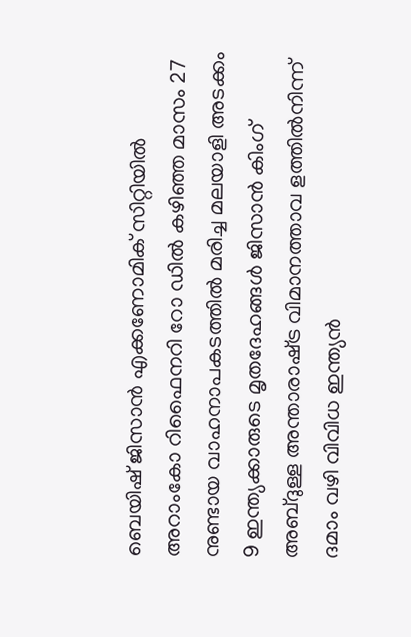ബെയിഷ് ജിസാൻ എക്കണോമിക് സിറ്റിയിൽ അറാംകോ റിഫൈനറി റോ ഡിൽ കഴിഞ്ഞ മാസം 27 നുണ്ടായ വാഹനാപകടത്തിൽ മരിച്ച മലയാളി അടക്കം 9 ഇന്ത്യക്കാരുടെ മൃതദേഹങ്ങൾ ജിസാൻ കിംഗ് അബ്ദുള്ള അന്താരാഷ്‌ട്ര വിമാനത്താവ ളത്തിൽനിന്ന് ദമാം വഴി വിവിധ ഇന്ത്യൻ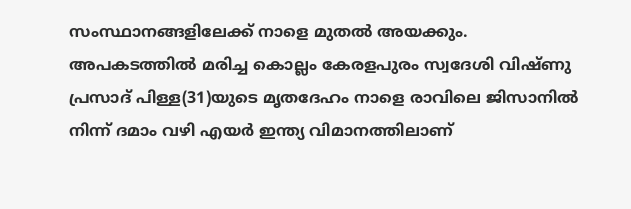സംസ്ഥാനങ്ങളിലേക്ക് നാളെ മുതൽ അയക്കും. അപകടത്തിൽ മരിച്ച കൊല്ലം കേരളപുരം സ്വദേശി വിഷ്‌ണു പ്രസാദ് പിള്ള(31)യുടെ മൃതദേഹം നാളെ രാവിലെ ജിസാനിൽ നിന്ന് ദമാം വഴി എയർ ഇന്ത്യ വിമാനത്തിലാണ്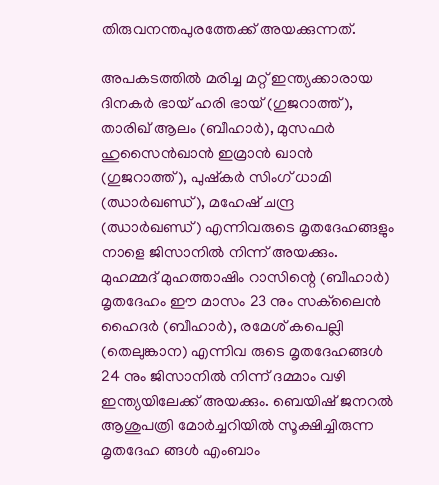തിരുവനന്തപുരത്തേക്ക് അയക്കുന്നത്.

അപകടത്തിൽ മരിച്ച മറ്റ് ഇന്ത്യക്കാരായ ദിനകർ ഭായ് ഹരി ഭായ് (ഗുജറാത്ത്), താരിഖ് ആലം (ബീഹാർ), മുസഫർ ഹുസൈൻഖാൻ ഇമ്രാൻ ഖാൻ (ഗുജറാത്ത്), പുഷ്‌കർ സിംഗ് ധാമി (ഝാർഖണ്ഡ്), മഹേഷ് ചന്ദ്ര (ഝാർഖണ്ഡ്) എന്നിവരുടെ മൃതദേഹങ്ങളും നാളെ ജിസാനിൽ നിന്ന് അയക്കും. മുഹമ്മദ് മുഹത്താഷിം റാസിന്റെ (ബീഹാർ) മൃതദേഹം ഈ മാസം 23 നും സക്‌ലൈൻ ഹൈദർ (ബീഹാർ), രമേശ് കപെല്ലി (തെലുങ്കാന) എന്നിവ രുടെ മൃതദേഹങ്ങൾ 24 നും ജിസാനിൽ നിന്ന് ദമ്മാം വഴി ഇന്ത്യയിലേക്ക് അയക്കും. ബെയിഷ് ജനറൽ ആശുപത്രി മോർച്ചറിയിൽ സൂക്ഷിച്ചിരുന്ന മൃതദേഹ ങ്ങൾ എംബാം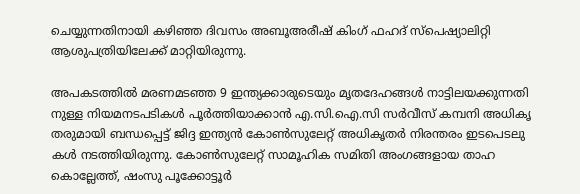ചെയ്യുന്നതിനായി കഴിഞ്ഞ ദിവസം അബൂഅരീഷ് കിംഗ് ഫഹദ് സ്‌പെഷ്യാലിറ്റി ആശുപത്രിയിലേക്ക് മാറ്റിയിരുന്നു.

അപകടത്തിൽ മരണമടഞ്ഞ 9 ഇന്ത്യക്കാരുടെയും മൃതദേഹങ്ങൾ നാട്ടിലയക്കുന്നതി നുള്ള നിയമനടപടികൾ പൂർത്തിയാക്കാൻ എ.സി.ഐ.സി സർവീസ് കമ്പനി അധികൃ തരുമായി ബന്ധപ്പെട്ട് ജിദ്ദ ഇന്ത്യൻ കോൺസുലേറ്റ് അധികൃതർ നിരന്തരം ഇടപെടലു കൾ നടത്തിയിരുന്നു. കോൺസുലേറ്റ് സാമൂഹിക സമിതി അംഗങ്ങളായ താഹ കൊല്ലേത്ത്, ഷംസു പൂക്കോട്ടൂർ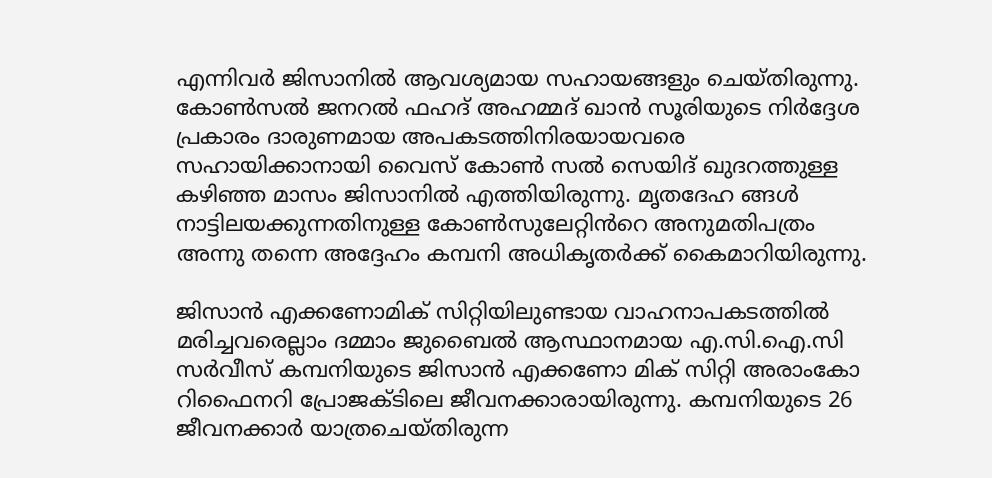എന്നിവർ ജിസാനിൽ ആവശ്യമായ സഹായങ്ങളും ചെയ്‌തിരുന്നു. കോൺസൽ ജനറൽ ഫഹദ് അഹമ്മദ് ഖാൻ സൂരിയുടെ നിർദ്ദേശ പ്രകാരം ദാരുണമായ അപകടത്തിനിരയായവരെ സഹായിക്കാനായി വൈസ് കോൺ സൽ സെയിദ്‌ ഖുദറത്തുള്ള കഴിഞ്ഞ മാസം ജിസാനിൽ എത്തിയിരുന്നു. മൃതദേഹ ങ്ങൾ നാട്ടിലയക്കുന്നതിനുള്ള കോൺസുലേറ്റിൻറെ അനുമതിപത്രം അന്നു തന്നെ അദ്ദേഹം കമ്പനി അധികൃതർക്ക് കൈമാറിയിരുന്നു.

ജിസാൻ എക്കണോമിക് സിറ്റിയിലുണ്ടായ വാഹനാപകടത്തിൽ മരിച്ചവരെല്ലാം ദമ്മാം ജുബൈൽ ആസ്ഥാനമായ എ.സി.ഐ.സി സർവീസ് കമ്പനിയുടെ ജിസാൻ എക്കണോ മിക് സിറ്റി അരാംകോ റിഫൈനറി പ്രോജക്ടിലെ ജീവനക്കാരായിരുന്നു. കമ്പനിയുടെ 26 ജീവനക്കാർ യാത്രചെയ്‌തിരുന്ന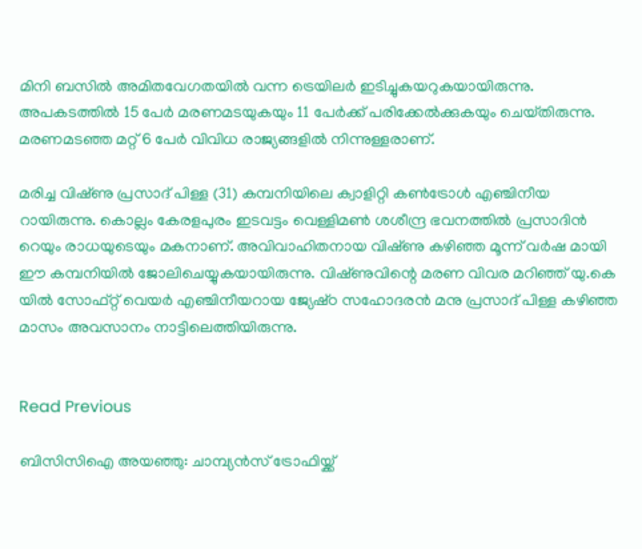മിനി ബസിൽ അമിതവേഗതയിൽ വന്ന ട്രെയിലർ ഇടിച്ചുകയറുകയായിരുന്നു. അപകടത്തിൽ 15 പേർ മരണമടയുകയും 11 പേർക്ക് പരിക്കേൽക്കുകയും ചെയ്‌തിരുന്നു. മരണമടഞ്ഞ മറ്റ് 6 പേർ വിവിധ രാജ്യങ്ങളിൽ നിന്നുള്ളരാണ്.

മരിച്ച വിഷ്‌ണു പ്രസാദ് പിള്ള (31) കമ്പനിയിലെ ക്വാളിറ്റി കൺട്രോൾ എഞ്ചിനീയ റായിരുന്നു. കൊല്ലം കേരളപുരം ഇടവട്ടം വെള്ളിമൺ ശശീന്ദ്ര ഭവനത്തിൽ പ്രസാദിൻ റെയും രാധയുടെയും മകനാണ്. അവിവാഹിതനായ വിഷ്‌ണു കഴിഞ്ഞ മൂന്ന് വർഷ മായി ഈ കമ്പനിയിൽ ജോലിചെയ്യുകയായിരുന്നു. വിഷ്‌ണുവിന്റെ മരണ വിവര മറിഞ്ഞ് യു.കെ യിൽ സോഫ്റ്റ് വെയർ എഞ്ചിനീയറായ ജ്യേഷ്‌ഠ സഹോദരൻ മനു പ്രസാദ് പിള്ള കഴിഞ്ഞ മാസം അവസാനം നാട്ടിലെത്തിയിരുന്നു.


Read Previous

ബിസിസിഐ അയഞ്ഞു: ചാമ്പ്യൻസ് ട്രോഫിയ്ക്ക്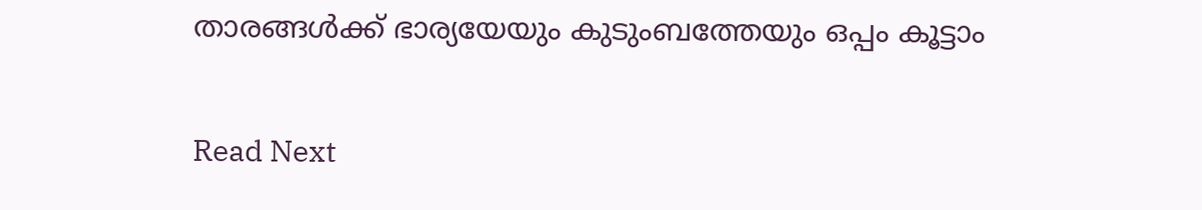താരങ്ങൾക്ക് ഭാര്യയേയും കുടുംബത്തേയും ഒപ്പം കൂട്ടാം

Read Next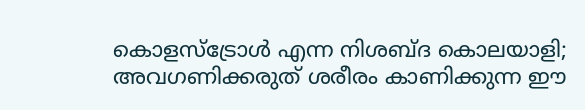കൊളസ്‌ട്രോൾ എന്ന നിശബ്‌ദ കൊലയാളി; അവഗണിക്കരുത് ശരീരം കാണിക്കുന്ന ഈ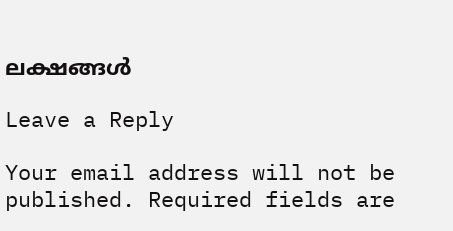ലക്ഷങ്ങൾ

Leave a Reply

Your email address will not be published. Required fields are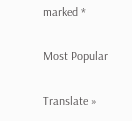marked *

Most Popular

Translate »